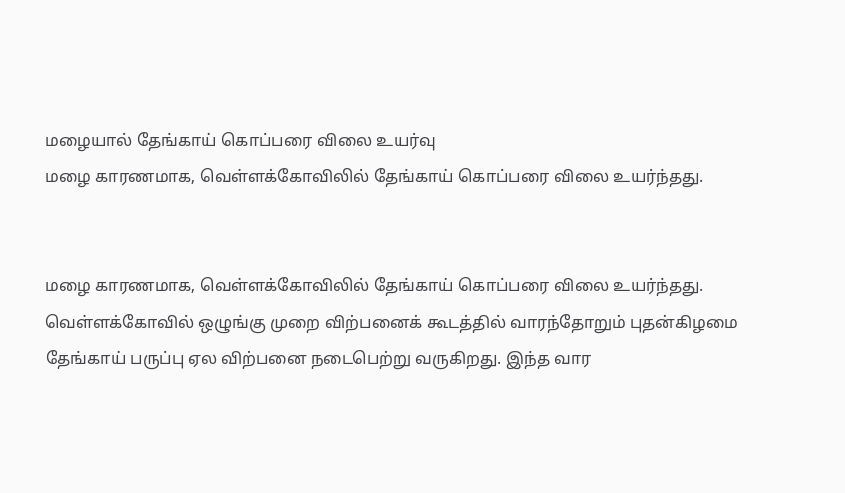மழையால் தேங்காய் கொப்பரை விலை உயர்வு
மழை காரணமாக, வெள்ளக்கோவிலில் தேங்காய் கொப்பரை விலை உயர்ந்தது.


மழை காரணமாக, வெள்ளக்கோவிலில் தேங்காய் கொப்பரை விலை உயர்ந்தது.
வெள்ளக்கோவில் ஒழுங்கு முறை விற்பனைக் கூடத்தில் வாரந்தோறும் புதன்கிழமை தேங்காய் பருப்பு ஏல விற்பனை நடைபெற்று வருகிறது. இந்த வார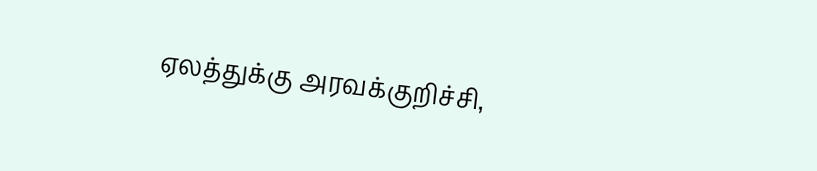ஏலத்துக்கு அரவக்குறிச்சி,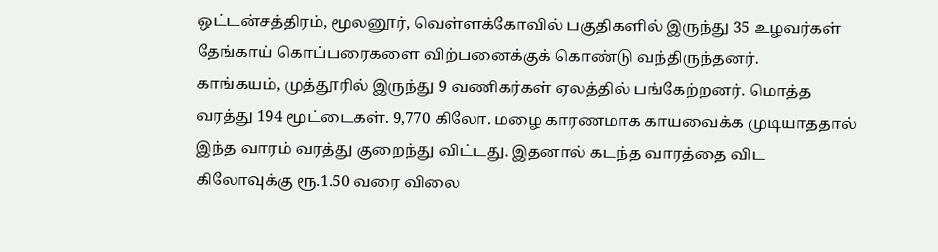ஒட்டன்சத்திரம், மூலனூர், வெள்ளக்கோவில் பகுதிகளில் இருந்து 35 உழவர்கள் தேங்காய் கொப்பரைகளை விற்பனைக்குக் கொண்டு வந்திருந்தனர்.
காங்கயம், முத்தூரில் இருந்து 9 வணிகர்கள் ஏலத்தில் பங்கேற்றனர். மொத்த வரத்து 194 மூட்டைகள். 9,770 கிலோ. மழை காரணமாக காயவைக்க முடியாததால் இந்த வாரம் வரத்து குறைந்து விட்டது. இதனால் கடந்த வாரத்தை விட கிலோவுக்கு ரூ.1.50 வரை விலை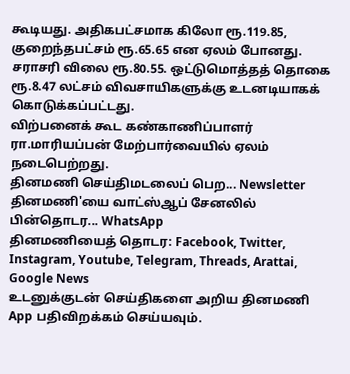கூடியது. அதிகபட்சமாக கிலோ ரூ.119.85, குறைந்தபட்சம் ரூ.65.65 என ஏலம் போனது. சராசரி விலை ரூ.80.55. ஒட்டுமொத்தத் தொகை ரூ.8.47 லட்சம் விவசாயிகளுக்கு உடனடியாகக் கொடுக்கப்பட்டது.
விற்பனைக் கூட கண்காணிப்பாளர் ரா.மாரியப்பன் மேற்பார்வையில் ஏலம் நடைபெற்றது.
தினமணி செய்திமடலைப் பெற... Newsletter
தினமணி'யை வாட்ஸ்ஆப் சேனலில் பின்தொடர... WhatsApp
தினமணியைத் தொடர: Facebook, Twitter, Instagram, Youtube, Telegram, Threads, Arattai, Google News
உடனுக்குடன் செய்திகளை அறிய தினமணி App பதிவிறக்கம் செய்யவும்.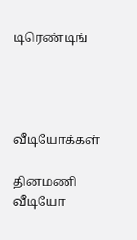டிரெண்டிங்




வீடியோக்கள்

தினமணி வீடியோ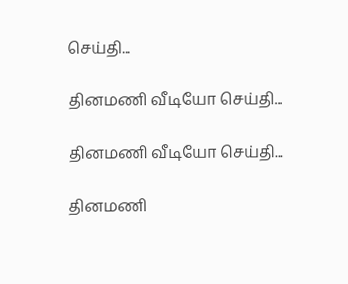செய்தி...

தினமணி வீடியோ செய்தி...

தினமணி வீடியோ செய்தி...

தினமணி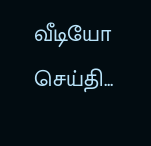வீடியோ செய்தி...